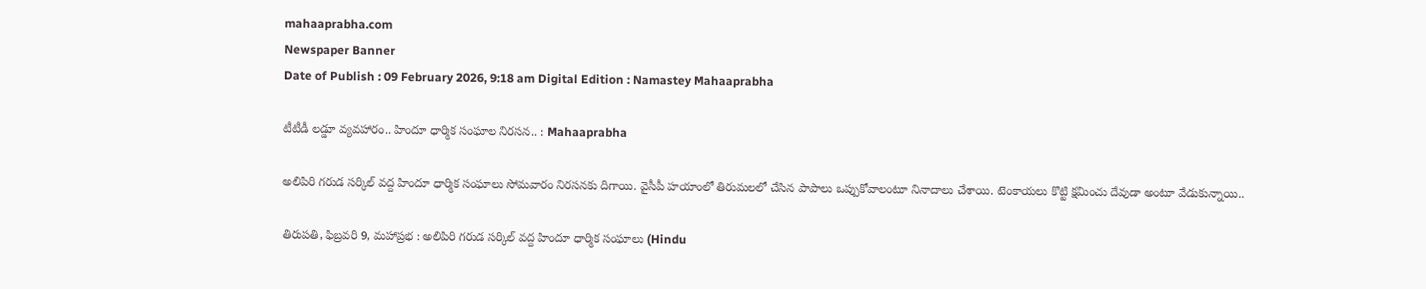mahaaprabha.com
Newspaper Banner
Date of Publish : 09 February 2026, 9:18 am Digital Edition : Namastey Mahaaprabha

టీటీడీ లడ్డూ వ్యవహారం.. హిందూ ధార్మిక సంఘాల నిరసన.. : Mahaaprabha

అలిపిరి గరుడ సర్కిల్ వద్ద హిందూ ధార్మిక సంఘాలు సోమవారం నిరసనకు దిగాయి. వైసీపీ హయాంలో తిరుమలలో చేసిన పాపాలు ఒప్పుకోవాలంటూ నినాదాలు చేశాయి. టెంకాయలు కొట్టి క్షమించు దేవుడా అంటూ వేడుకున్నాయి..

తిరుపతి, ఫిబ్రవరి 9, మహాప్రభ : అలిపిరి గరుడ సర్కిల్ వద్ద హిందూ ధార్మిక సంఘాలు (Hindu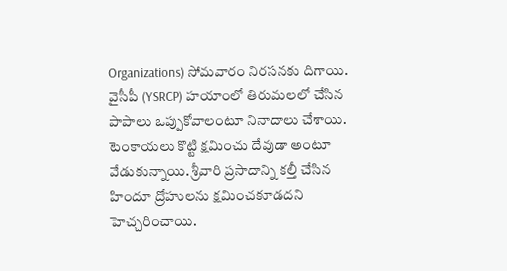Organizations) సోమవారం నిరసనకు దిగాయి. వైసీపీ (YSRCP) హయాంలో తిరుమలలో చేసిన పాపాలు ఒప్పుకోవాలంటూ నినాదాలు చేశాయి. టెంకాయలు కొట్టి క్షమించు దేవుడా అంటూ వేడుకున్నాయి. శ్రీవారి ప్రసాదాన్ని కల్తీ చేసిన హిందూ ద్రోహులను క్షమించకూడదని హెచ్చరించాయి.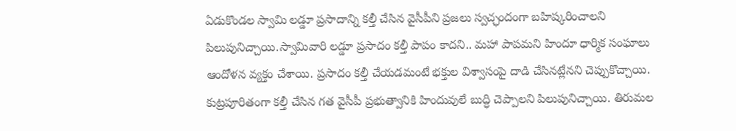ఏడుకొండల స్వామి లడ్డూ ప్రసాదాన్ని కల్తీ చేసిన వైసీపీని ప్రజలు స్వచ్ఛందంగా బహిష్కరించాలని పిలుపునిచ్చాయి.స్వామివారి లడ్డూ ప్రసాదం కల్తీ పాపం కాదని.. మహా పాపమని హిందూ ధార్మిక సంఘాలు ఆందోళన వ్యక్తం చేశాయి. ప్రసాదం కల్తీ చేయడమంటే భక్తుల విశ్వాసంపై దాడి చేసినట్లేనని చెప్పుకొచ్చాయి. కుట్రపూరితంగా కల్తీ చేసిన గత వైసీపీ ప్రభుత్వానికి హిందువులే బుద్ధి చెప్పాలని పిలుపునిచ్చాయి. తిరుమల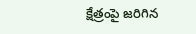క్షేత్రంపై జరిగిన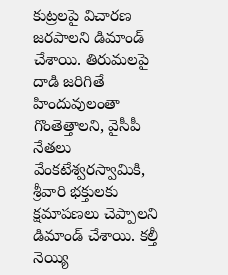కుట్రలపై విచారణ జరపాలని డిమాండ్ చేశాయి. తిరుమలపై దాడి జరిగితే హిందువులంతా గొంతెత్తాలని, వైసీపీ నేతలు వేంకటేశ్వరస్వామికి, శ్రీవారి భక్తులకు క్షమాపణలు చెప్పాలని డిమాండ్ చేశాయి. కల్తీ నెయ్యి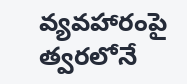వ్యవహారంపై త్వరలోనే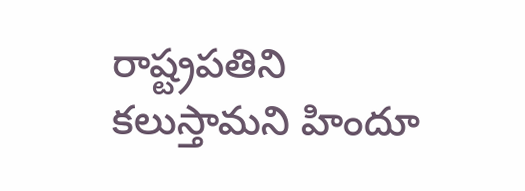రాష్ట్రపతిని కలుస్తామని హిందూ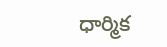ధార్మిక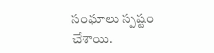సంఘాలు స్పష్టం చేశాయి.